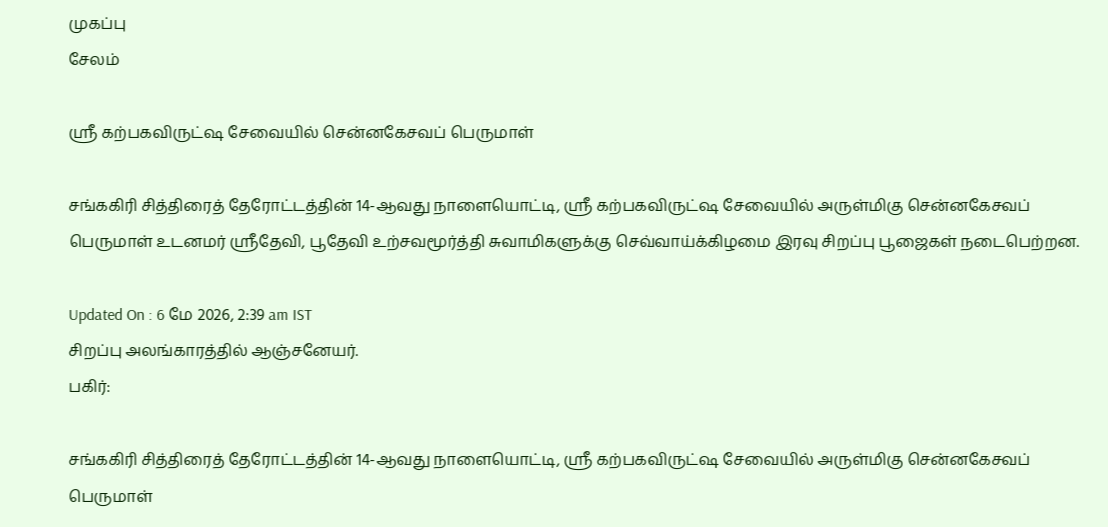முகப்பு
சேலம்

ஸ்ரீ கற்பகவிருட்ஷ சேவையில் சென்னகேசவப் பெருமாள்

சங்ககிரி சித்திரைத் தேரோட்டத்தின் 14-ஆவது நாளையொட்டி, ஸ்ரீ கற்பகவிருட்ஷ சேவையில் அருள்மிகு சென்னகேசவப் பெருமாள் உடனமர் ஸ்ரீதேவி, பூதேவி உற்சவமூர்த்தி சுவாமிகளுக்கு செவ்வாய்க்கிழமை இரவு சிறப்பு பூஜைகள் நடைபெற்றன.

Updated On : 6 மே 2026, 2:39 am IST
சிறப்பு அலங்காரத்தில் ஆஞ்சனேயர்.
பகிர்:

சங்ககிரி சித்திரைத் தேரோட்டத்தின் 14-ஆவது நாளையொட்டி, ஸ்ரீ கற்பகவிருட்ஷ சேவையில் அருள்மிகு சென்னகேசவப் பெருமாள்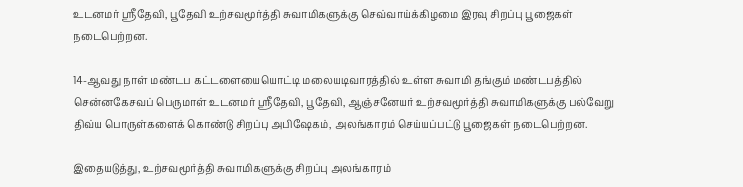உடனமர் ஸ்ரீதேவி, பூதேவி உற்சவமூர்த்தி சுவாமிகளுக்கு செவ்வாய்க்கிழமை இரவு சிறப்பு பூஜைகள் நடைபெற்றன.

14-ஆவது நாள் மண்டப கட்டளையையொட்டி மலையடிவாரத்தில் உள்ள சுவாமி தங்கும் மண்டபத்தில் சென்னகேசவப் பெருமாள் உடனமர் ஸ்ரீதேவி, பூதேவி, ஆஞ்சனேயர் உற்சவமூர்த்தி சுவாமிகளுக்கு பல்வேறு திவ்ய பொருள்களைக் கொண்டு சிறப்பு அபிஷேகம், அலங்காரம் செய்யப்பட்டு பூஜைகள் நடைபெற்றன.

இதையடுத்து, உற்சவமூர்த்தி சுவாமிகளுக்கு சிறப்பு அலங்காரம்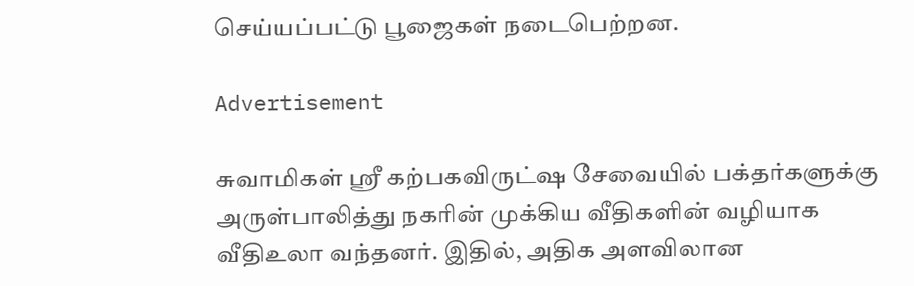செய்யப்பட்டு பூஜைகள் நடைபெற்றன.

Advertisement

சுவாமிகள் ஸ்ரீ கற்பகவிருட்ஷ சேவையில் பக்தர்களுக்கு அருள்பாலித்து நகரின் முக்கிய வீதிகளின் வழியாக வீதிஉலா வந்தனர். இதில், அதிக அளவிலான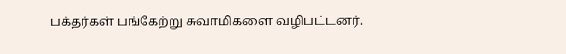பக்தர்கள் பங்கேற்று சுவாமிகளை வழிபட்டனர்.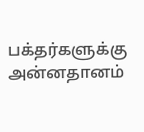பக்தர்களுக்கு அன்னதானம்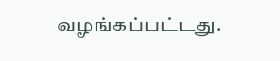வழங்கப்பட்டது.